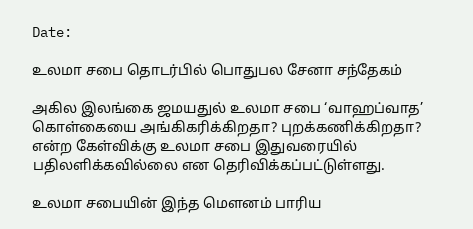Date:

உலமா சபை தொடர்பில் பொதுபல சேனா சந்தேகம்

அகில இலங்கை ஜமயதுல் உலமா சபை ‘வாஹப்வாத’ கொள்கையை அங்கிகரிக்கிறதா? புறக்கணிக்கிறதா? என்ற கேள்விக்கு உலமா சபை இதுவரையில் பதிலளிக்கவில்லை என தெரிவிக்கப்பட்டுள்ளது.

உலமா சபையின் இந்த மௌனம் பாரிய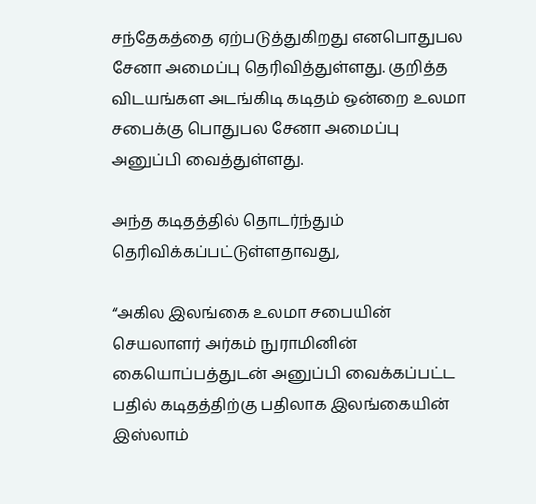சந்தேகத்தை ஏற்படுத்துகிறது எனபொதுபல சேனா அமைப்பு தெரிவித்துள்ளது. குறித்த விடயங்கள அடங்கிடி கடிதம் ஒன்றை உலமா சபைக்கு பொதுபல சேனா அமைப்பு அனுப்பி வைத்துள்ளது.

அந்த கடிதத்தில் தொடர்ந்தும் தெரிவிக்கப்பட்டுள்ளதாவது,

“அகில இலங்கை உலமா சபையின் செயலாளர் அர்கம் நுராமினின் கையொப்பத்துடன் அனுப்பி வைக்கப்பட்ட பதில் கடிதத்திற்கு பதிலாக இலங்கையின் இஸ்லாம்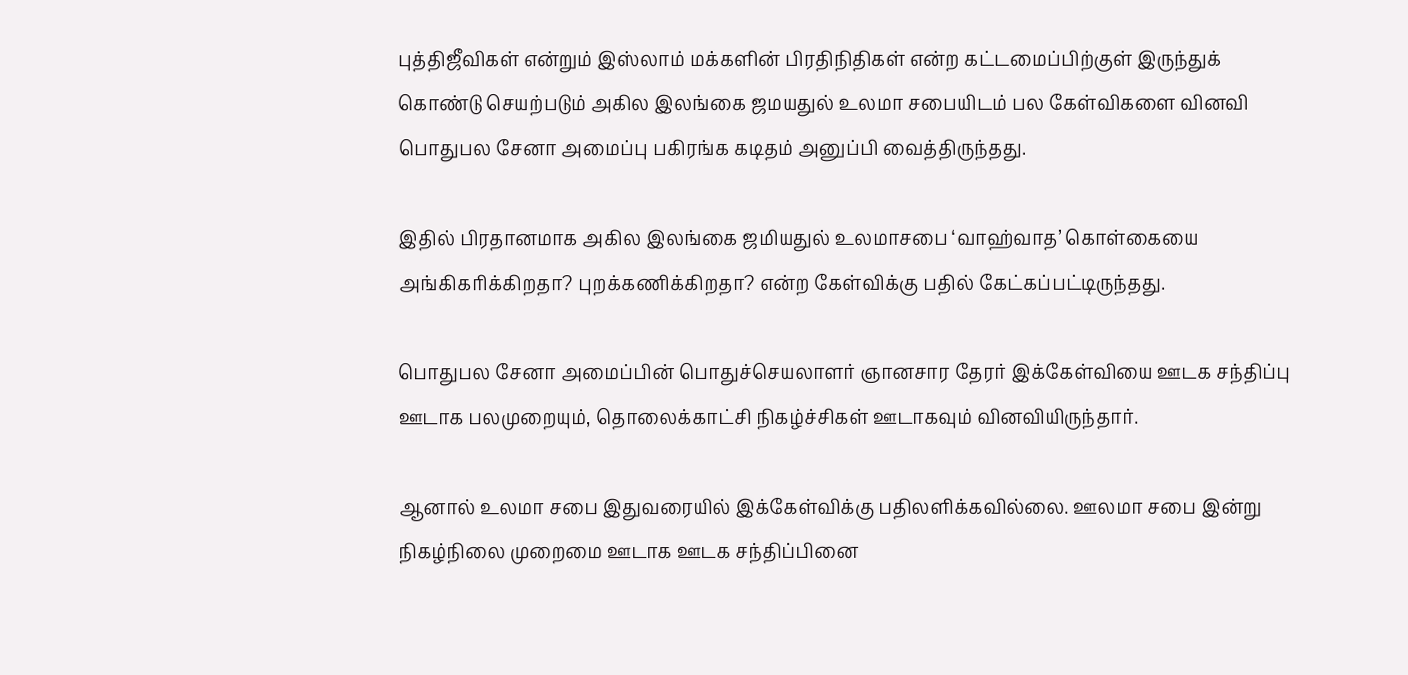புத்திஜீவிகள் என்றும் இஸ்லாம் மக்களின் பிரதிநிதிகள் என்ற கட்டமைப்பிற்குள் இருந்துக் கொண்டு செயற்படும் அகில இலங்கை ஜமயதுல் உலமா சபையிடம் பல கேள்விகளை வினவி பொதுபல சேனா அமைப்பு பகிரங்க கடிதம் அனுப்பி வைத்திருந்தது.

இதில் பிரதானமாக அகில இலங்கை ஜமியதுல் உலமாசபை ‘வாஹ்வாத’ கொள்கையை அங்கிகரிக்கிறதா? புறக்கணிக்கிறதா? என்ற கேள்விக்கு பதில் கேட்கப்பட்டிருந்தது.

பொதுபல சேனா அமைப்பின் பொதுச்செயலாளர் ஞானசார தேரர் இக்கேள்வியை ஊடக சந்திப்பு ஊடாக பலமுறையும், தொலைக்காட்சி நிகழ்ச்சிகள் ஊடாகவும் வினவியிருந்தார்.

ஆனால் உலமா சபை இதுவரையில் இக்கேள்விக்கு பதிலளிக்கவில்லை. ஊலமா சபை இன்று நிகழ்நிலை முறைமை ஊடாக ஊடக சந்திப்பினை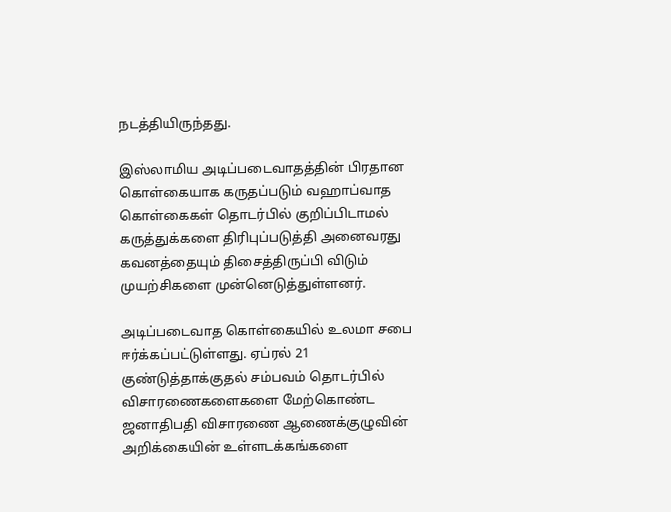நடத்தியிருந்தது.

இஸ்லாமிய அடிப்படைவாதத்தின் பிரதான கொள்கையாக கருதப்படும் வஹாப்வாத கொள்கைகள் தொடர்பில் குறிப்பிடாமல் கருத்துக்களை திரிபுப்படுத்தி அனைவரது கவனத்தையும் திசைத்திருப்பி விடும் முயற்சிகளை முன்னெடுத்துள்ளனர்.

அடிப்படைவாத கொள்கையில் உலமா சபை ஈர்க்கப்பட்டுள்ளது. ஏப்ரல் 21 குண்டுத்தாக்குதல் சம்பவம் தொடர்பில் விசாரணைகளைகளை மேற்கொண்ட ஜனாதிபதி விசாரணை ஆணைக்குழுவின் அறிக்கையின் உள்ளடக்கங்களை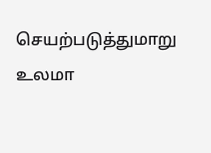செயற்படுத்துமாறு உலமா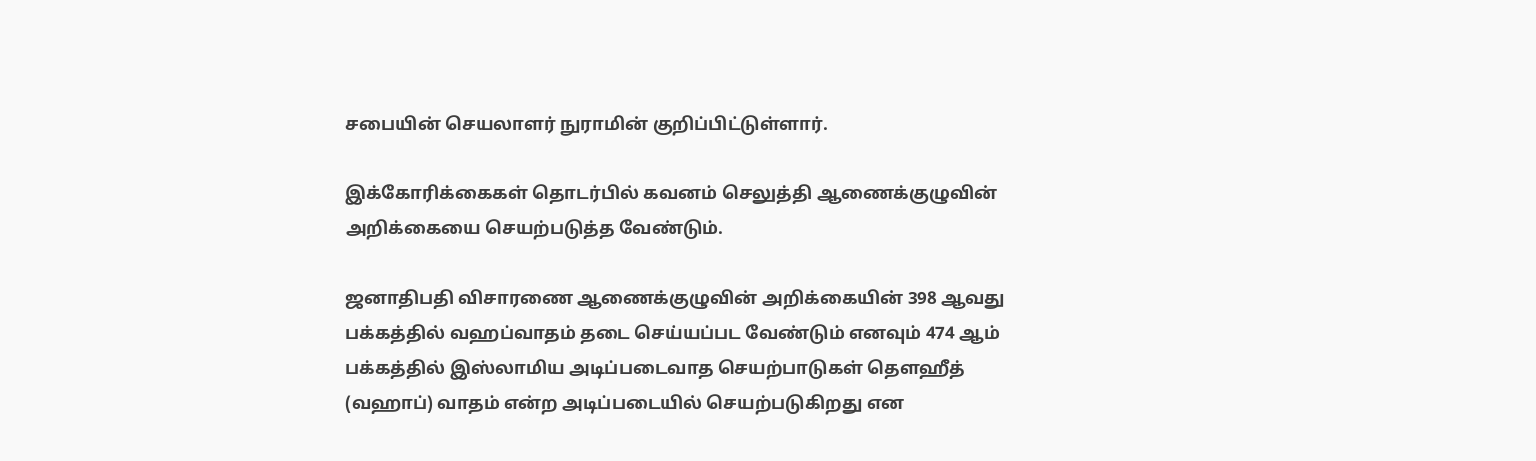சபையின் செயலாளர் நுராமின் குறிப்பிட்டுள்ளார்.

இக்கோரிக்கைகள் தொடர்பில் கவனம் செலுத்தி ஆணைக்குழுவின் அறிக்கையை செயற்படுத்த வேண்டும்.

ஜனாதிபதி விசாரணை ஆணைக்குழுவின் அறிக்கையின் 398 ஆவது பக்கத்தில் வஹப்வாதம் தடை செய்யப்பட வேண்டும் எனவும் 474 ஆம் பக்கத்தில் இஸ்லாமிய அடிப்படைவாத செயற்பாடுகள் தௌஹீத் (வஹாப்) வாதம் என்ற அடிப்படையில் செயற்படுகிறது என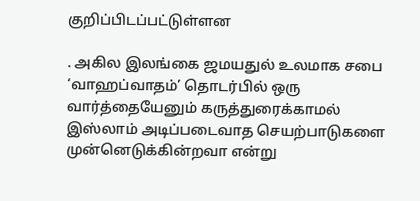குறிப்பிடப்பட்டுள்ளன

. அகில இலங்கை ஜமயதுல் உலமாக சபை ‘வாஹப்வாதம்’ தொடர்பில் ஒரு வார்த்தையேனும் கருத்துரைக்காமல் இஸ்லாம் அடிப்படைவாத செயற்பாடுகளை முன்னெடுக்கின்றவா என்று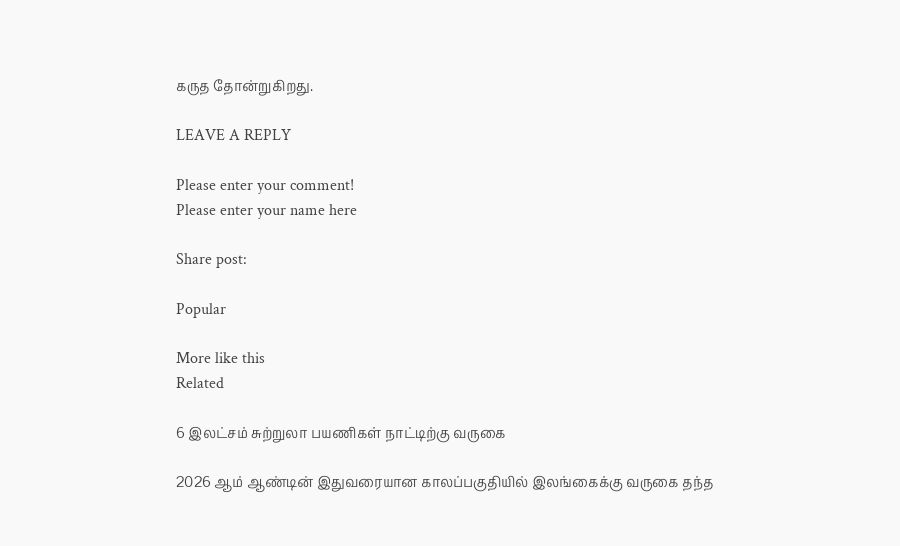கருத தோன்றுகிறது.

LEAVE A REPLY

Please enter your comment!
Please enter your name here

Share post:

Popular

More like this
Related

6 இலட்சம் சுற்றுலா பயணிகள் நாட்டிற்கு வருகை

2026 ஆம் ஆண்டின் இதுவரையான காலப்பகுதியில் இலங்கைக்கு வருகை தந்த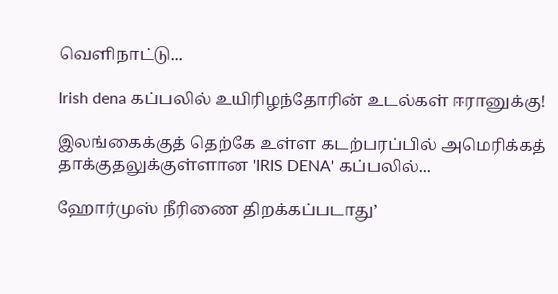வெளிநாட்டு...

Irish dena கப்பலில் உயிரிழந்தோரின் உடல்கள் ஈரானுக்கு!

இலங்கைக்குத் தெற்கே உள்ள கடற்பரப்பில் அமெரிக்கத் தாக்குதலுக்குள்ளான 'IRIS DENA' கப்பலில்...

ஹோர்முஸ் நீரிணை திறக்கப்படாது’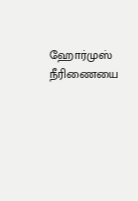ஹோர்முஸ் நீரிணையை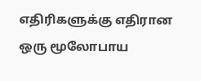எதிரிகளுக்கு எதிரான ஒரு மூலோபாய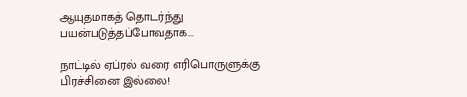ஆயுதமாகத் தொடர்ந்து பயன்படுத்தப்போவதாக...

நாட்டில் ஏப்ரல் வரை எரிபொருளுக்கு பிரச்சினை இல்லை!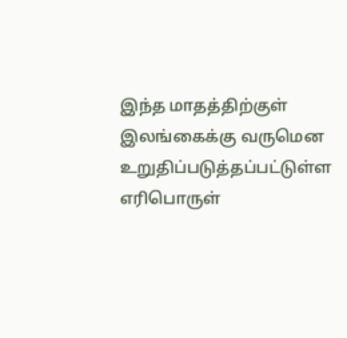இந்த மாதத்திற்குள் இலங்கைக்கு வருமென உறுதிப்படுத்தப்பட்டுள்ள எரிபொருள்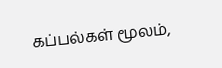கப்பல்கள் மூலம்,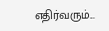எதிர்வரும்...